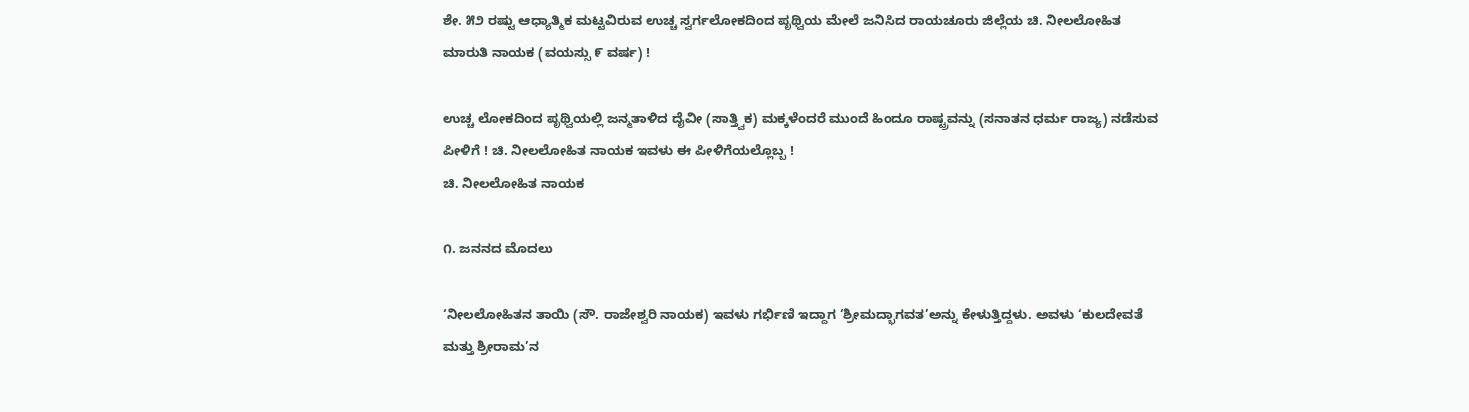ಶೇ. ೫೨ ರಷ್ಟು ಆಧ್ಯಾತ್ಮಿಕ ಮಟ್ಟವಿರುವ ಉಚ್ಚ ಸ್ವರ್ಗಲೋಕದಿಂದ ಪೃಥ್ವಿಯ ಮೇಲೆ ಜನಿಸಿದ ರಾಯಚೂರು ಜಿಲ್ಲೆಯ ಚಿ. ನೀಲಲೋಹಿತ ಮಾರುತಿ ನಾಯಕ (ವಯಸ್ಸು ೯ ವರ್ಷ) !

ಉಚ್ಚ ಲೋಕದಿಂದ ಪೃಥ್ವಿಯಲ್ಲಿ ಜನ್ಮತಾಳಿದ ದೈವೀ (ಸಾತ್ತ್ವಿಕ) ಮಕ್ಕಳೆಂದರೆ ಮುಂದೆ ಹಿಂದೂ ರಾಷ್ಟ್ರವನ್ನು (ಸನಾತನ ಧರ್ಮ ರಾಜ್ಯ) ನಡೆಸುವ ಪೀಳಿಗೆ ! ಚಿ. ನೀಲಲೋಹಿತ ನಾಯಕ ಇವಳು ಈ ಪೀಳಿಗೆಯಲ್ಲೊಬ್ಬ !
ಚಿ. ನೀಲಲೋಹಿತ ನಾಯಕ

೧. ಜನನದ ಮೊದಲು

‘ನೀಲಲೋಹಿತನ ತಾಯಿ (ಸೌ. ರಾಜೇಶ್ವರಿ ನಾಯಕ) ಇವಳು ಗರ್ಭಿಣಿ ಇದ್ದಾಗ ‘ಶ್ರೀಮದ್ಭಾಗವತ’ಅನ್ನು ಕೇಳುತ್ತಿದ್ದಳು. ಅವಳು ‘ಕುಲದೇವತೆ ಮತ್ತು ಶ್ರೀರಾಮ’ನ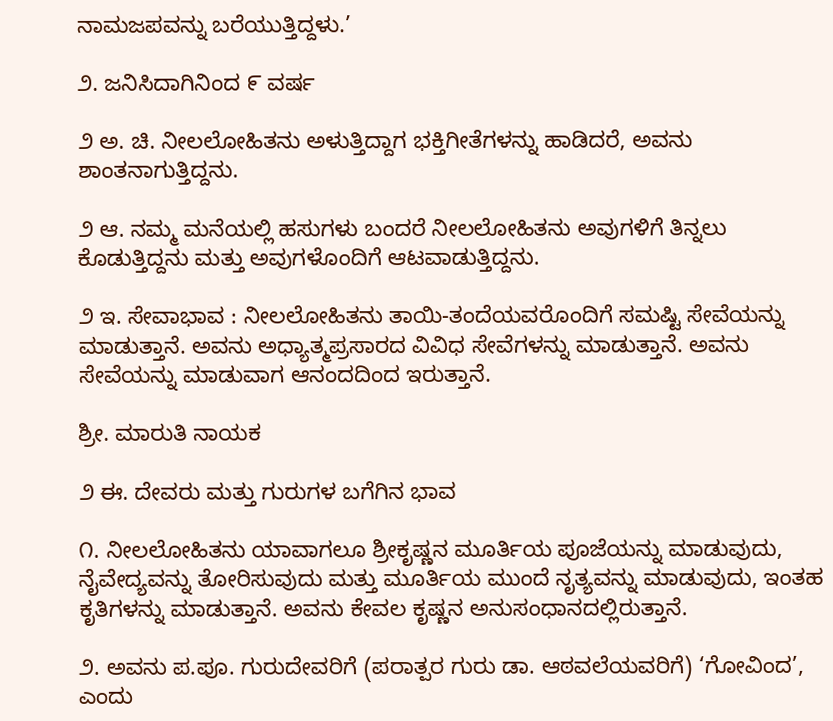ನಾಮಜಪವನ್ನು ಬರೆಯುತ್ತಿದ್ದಳು.’

೨. ಜನಿಸಿದಾಗಿನಿಂದ ೯ ವರ್ಷ

೨ ಅ. ಚಿ. ನೀಲಲೋಹಿತನು ಅಳುತ್ತಿದ್ದಾಗ ಭಕ್ತಿಗೀತೆಗಳನ್ನು ಹಾಡಿದರೆ, ಅವನು ಶಾಂತನಾಗುತ್ತಿದ್ದನು.

೨ ಆ. ನಮ್ಮ ಮನೆಯಲ್ಲಿ ಹಸುಗಳು ಬಂದರೆ ನೀಲಲೋಹಿತನು ಅವುಗಳಿಗೆ ತಿನ್ನಲು ಕೊಡುತ್ತಿದ್ದನು ಮತ್ತು ಅವುಗಳೊಂದಿಗೆ ಆಟವಾಡುತ್ತಿದ್ದನು.

೨ ಇ. ಸೇವಾಭಾವ : ನೀಲಲೋಹಿತನು ತಾಯಿ-ತಂದೆಯವರೊಂದಿಗೆ ಸಮಷ್ಟಿ ಸೇವೆಯನ್ನು ಮಾಡುತ್ತಾನೆ. ಅವನು ಅಧ್ಯಾತ್ಮಪ್ರಸಾರದ ವಿವಿಧ ಸೇವೆಗಳನ್ನು ಮಾಡುತ್ತಾನೆ. ಅವನು ಸೇವೆಯನ್ನು ಮಾಡುವಾಗ ಆನಂದದಿಂದ ಇರುತ್ತಾನೆ.

ಶ್ರೀ. ಮಾರುತಿ ನಾಯಕ

೨ ಈ. ದೇವರು ಮತ್ತು ಗುರುಗಳ ಬಗೆಗಿನ ಭಾವ

೧. ನೀಲಲೋಹಿತನು ಯಾವಾಗಲೂ ಶ್ರೀಕೃಷ್ಣನ ಮೂರ್ತಿಯ ಪೂಜೆಯನ್ನು ಮಾಡುವುದು, ನೈವೇದ್ಯವನ್ನು ತೋರಿಸುವುದು ಮತ್ತು ಮೂರ್ತಿಯ ಮುಂದೆ ನೃತ್ಯವನ್ನು ಮಾಡುವುದು, ಇಂತಹ ಕೃತಿಗಳನ್ನು ಮಾಡುತ್ತಾನೆ. ಅವನು ಕೇವಲ ಕೃಷ್ಣನ ಅನುಸಂಧಾನದಲ್ಲಿರುತ್ತಾನೆ.

೨. ಅವನು ಪ.ಪೂ. ಗುರುದೇವರಿಗೆ (ಪರಾತ್ಪರ ಗುರು ಡಾ. ಆಠವಲೆಯವರಿಗೆ) ‘ಗೋವಿಂದ’, ಎಂದು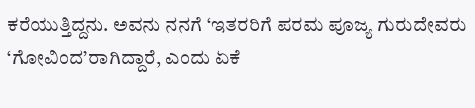ಕರೆಯುತ್ತಿದ್ದನು. ಅವನು ನನಗೆ ‘ಇತರರಿಗೆ ಪರಮ ಪೂಜ್ಯ ಗುರುದೇವರು ‘ಗೋವಿಂದ’ರಾಗಿದ್ದಾರೆ, ಎಂದು ಏಕೆ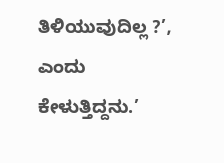ತಿಳಿಯುವುದಿಲ್ಲ ?’, ಎಂದು ಕೇಳುತ್ತಿದ್ದನು.’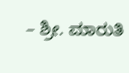– ಶ್ರೀ. ಮಾರುತಿ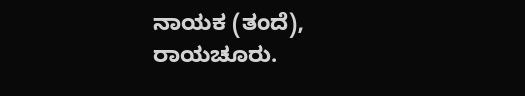ನಾಯಕ (ತಂದೆ), ರಾಯಚೂರು.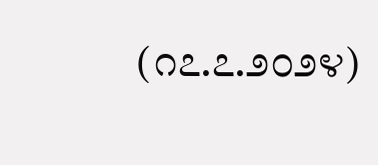(೧೭.೭.೨೦೨೪)